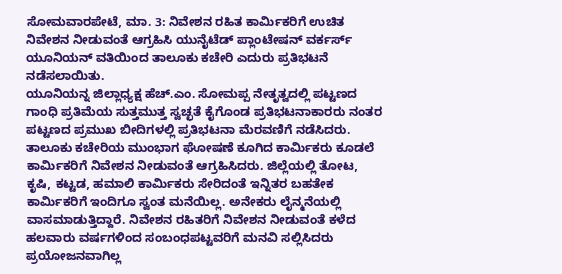ಸೋಮವಾರಪೇಟೆ, ಮಾ. 3: ನಿವೇಶನ ರಹಿತ ಕಾರ್ಮಿಕರಿಗೆ ಉಚಿತ ನಿವೇಶನ ನೀಡುವಂತೆ ಆಗ್ರಹಿಸಿ ಯುನೈಟೆಡ್ ಪ್ಲಾಂಟೇಷನ್ ವರ್ಕರ್ಸ್ ಯೂನಿಯನ್ ವತಿಯಿಂದ ತಾಲೂಕು ಕಚೇರಿ ಎದುರು ಪ್ರತಿಭಟನೆ ನಡೆಸಲಾಯಿತು.
ಯೂನಿಯನ್ನ ಜಿಲ್ಲಾಧ್ಯಕ್ಷ ಹೆಚ್.ಎಂ. ಸೋಮಪ್ಪ ನೇತೃತ್ವದಲ್ಲಿ ಪಟ್ಟಣದ ಗಾಂಧಿ ಪ್ರತಿಮೆಯ ಸುತ್ತಮುತ್ತ ಸ್ವಚ್ಛತೆ ಕೈಗೊಂಡ ಪ್ರತಿಭಟನಾಕಾರರು ನಂತರ ಪಟ್ಟಣದ ಪ್ರಮುಖ ಬೀದಿಗಳಲ್ಲಿ ಪ್ರತಿಭಟನಾ ಮೆರವಣಿಗೆ ನಡೆಸಿದರು.
ತಾಲೂಕು ಕಚೇರಿಯ ಮುಂಭಾಗ ಘೋಷಣೆ ಕೂಗಿದ ಕಾರ್ಮಿಕರು ಕೂಡಲೆ ಕಾರ್ಮಿಕರಿಗೆ ನಿವೇಶನ ನೀಡುವಂತೆ ಆಗ್ರಹಿಸಿದರು. ಜಿಲ್ಲೆಯಲ್ಲಿ ತೋಟ, ಕೃಷಿ, ಕಟ್ಟಡ, ಹಮಾಲಿ ಕಾರ್ಮಿಕರು ಸೇರಿದಂತೆ ಇನ್ನಿತರ ಬಹತೇಕ ಕಾರ್ಮಿಕರಿಗೆ ಇಂದಿಗೂ ಸ್ವಂತ ಮನೆಯಿಲ್ಲ. ಅನೇಕರು ಲೈನ್ಮನೆಯಲ್ಲಿ ವಾಸಮಾಡುತ್ತಿದ್ದಾರೆ. ನಿವೇಶನ ರಹಿತರಿಗೆ ನಿವೇಶನ ನೀಡುವಂತೆ ಕಳೆದ ಹಲವಾರು ವರ್ಷಗಳಿಂದ ಸಂಬಂಧಪಟ್ಟವರಿಗೆ ಮನವಿ ಸಲ್ಲಿಸಿದರು ಪ್ರಯೋಜನವಾಗಿಲ್ಲ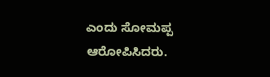ಎಂದು ಸೋಮಪ್ಪ ಆರೋಪಿಸಿದರು.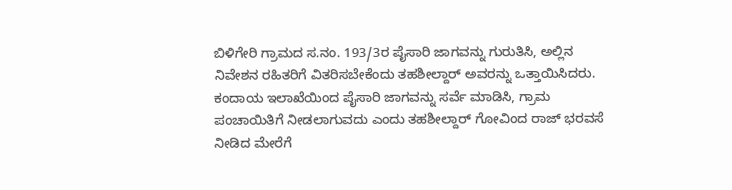ಬಿಳಿಗೇರಿ ಗ್ರಾಮದ ಸ.ನಂ. 193/3ರ ಪೈಸಾರಿ ಜಾಗವನ್ನು ಗುರುತಿಸಿ, ಅಲ್ಲಿನ ನಿವೇಶನ ರಹಿತರಿಗೆ ವಿತರಿಸಬೇಕೆಂದು ತಹಶೀಲ್ದಾರ್ ಅವರನ್ನು ಒತ್ತಾಯಿಸಿದರು. ಕಂದಾಯ ಇಲಾಖೆಯಿಂದ ಪೈಸಾರಿ ಜಾಗವನ್ನು ಸರ್ವೆ ಮಾಡಿಸಿ, ಗ್ರಾಮ ಪಂಚಾಯಿತಿಗೆ ನೀಡಲಾಗುವದು ಎಂದು ತಹಶೀಲ್ದಾರ್ ಗೋವಿಂದ ರಾಜ್ ಭರವಸೆ ನೀಡಿದ ಮೇರೆಗೆ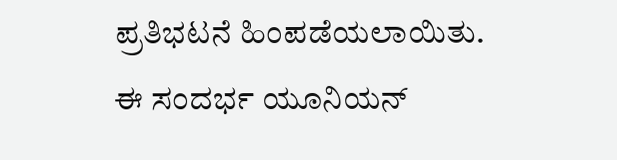ಪ್ರತಿಭಟನೆ ಹಿಂಪಡೆಯಲಾಯಿತು.
ಈ ಸಂದರ್ಭ ಯೂನಿಯನ್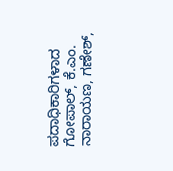ಪದಾಧಿಕಾರಿಗಳಾದ ಗೋಪಾಲ್, ಕೆ.ಎಂ. ನಾರಾಯಣ, ಗಣೇಶ್,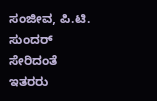ಸಂಜೀವ, ಪಿ.ಟಿ. ಸುಂದರ್ ಸೇರಿದಂತೆ ಇತರರು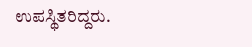ಉಪಸ್ಥಿತರಿದ್ದರು.